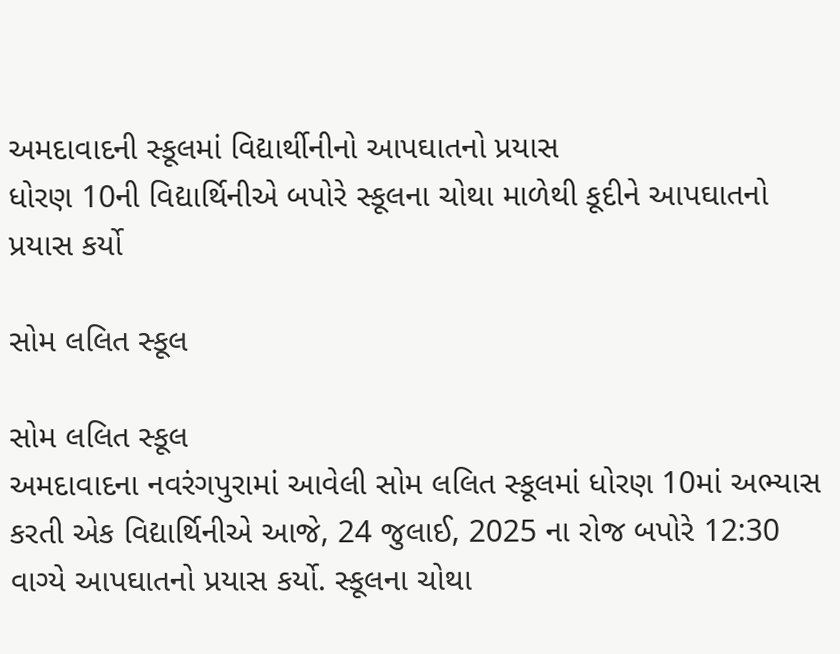અમદાવાદની સ્કૂલમાં વિદ્યાર્થીનીનો આપઘાતનો પ્રયાસ
ધોરણ 10ની વિદ્યાર્થિનીએ બપોરે સ્કૂલના ચોથા માળેથી કૂદીને આપઘાતનો પ્રયાસ કર્યો

સોમ લલિત સ્કૂલ

સોમ લલિત સ્કૂલ
અમદાવાદના નવરંગપુરામાં આવેલી સોમ લલિત સ્કૂલમાં ધોરણ 10માં અભ્યાસ કરતી એક વિદ્યાર્થિનીએ આજે, 24 જુલાઈ, 2025 ના રોજ બપોરે 12:30 વાગ્યે આપઘાતનો પ્રયાસ કર્યો. સ્કૂલના ચોથા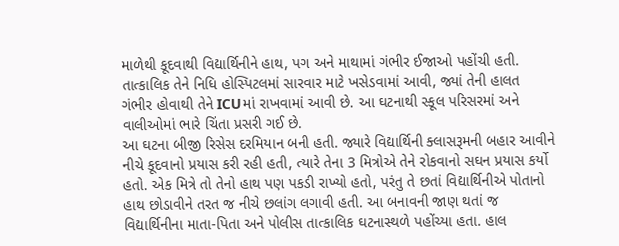માળેથી કૂદવાથી વિદ્યાર્થિનીને હાથ, પગ અને માથામાં ગંભીર ઈજાઓ પહોંચી હતી. તાત્કાલિક તેને નિધિ હોસ્પિટલમાં સારવાર માટે ખસેડવામાં આવી, જ્યાં તેની હાલત ગંભીર હોવાથી તેને ICUમાં રાખવામાં આવી છે. આ ઘટનાથી સ્કૂલ પરિસરમાં અને વાલીઓમાં ભારે ચિંતા પ્રસરી ગઈ છે.
આ ઘટના બીજી રિસેસ દરમિયાન બની હતી. જ્યારે વિદ્યાર્થિની ક્લાસરૂમની બહાર આવીને નીચે કૂદવાનો પ્રયાસ કરી રહી હતી, ત્યારે તેના 3 મિત્રોએ તેને રોકવાનો સઘન પ્રયાસ કર્યો હતો. એક મિત્રે તો તેનો હાથ પણ પકડી રાખ્યો હતો, પરંતુ તે છતાં વિદ્યાર્થિનીએ પોતાનો હાથ છોડાવીને તરત જ નીચે છલાંગ લગાવી હતી. આ બનાવની જાણ થતાં જ વિદ્યાર્થિનીના માતા-પિતા અને પોલીસ તાત્કાલિક ઘટનાસ્થળે પહોંચ્યા હતા. હાલ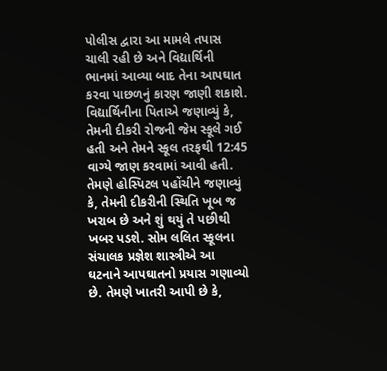પોલીસ દ્વારા આ મામલે તપાસ ચાલી રહી છે અને વિદ્યાર્થિની ભાનમાં આવ્યા બાદ તેના આપઘાત કરવા પાછળનું કારણ જાણી શકાશે.
વિદ્યાર્થિનીના પિતાએ જણાવ્યું કે, તેમની દીકરી રોજની જેમ સ્કૂલે ગઈ હતી અને તેમને સ્કૂલ તરફથી 12:45 વાગ્યે જાણ કરવામાં આવી હતી. તેમણે હોસ્પિટલ પહોંચીને જણાવ્યું કે, તેમની દીકરીની સ્થિતિ ખૂબ જ ખરાબ છે અને શું થયું તે પછીથી ખબર પડશે. સોમ લલિત સ્કૂલના સંચાલક પ્રજ્ઞેશ શાસ્ત્રીએ આ ઘટનાને આપઘાતનો પ્રયાસ ગણાવ્યો છે. તેમણે ખાતરી આપી છે કે,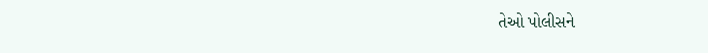તેઓ પોલીસને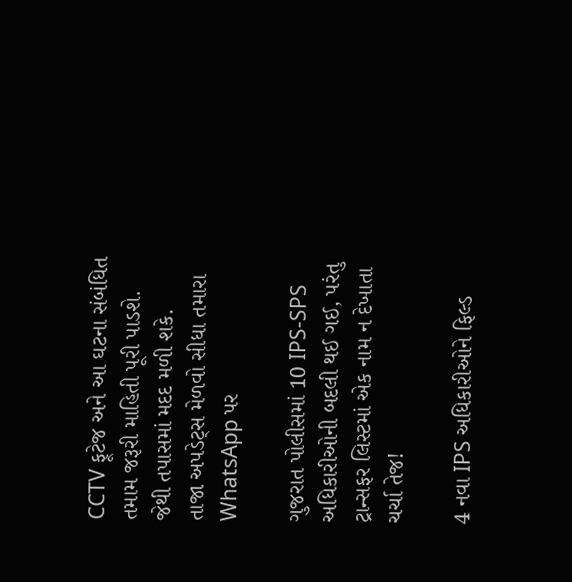CCTV ફૂટેજ અને આ ઘટના સંબંધિત તમામ જરૂરી માહિતી પૂરી પાડશે. જેથી તપાસમાં મદદ મળી શકે.
તાજા અપડેટ્સ મેળવો સીધા તમારા WhatsApp પર

ગુજરાત પોલીસમાં 10 IPS-SPS અધિકારીઓની બદલી થઈ ગઈ, પરંતુ ટ્રાન્સફર લિસ્ટમાં એક નામ ન દેખાતા ચર્ચા તેજ!

4 નવા IPS અધિકારીઓને ફિલ્ડ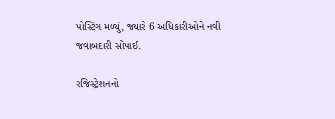પોસ્ટિંગ મળ્યું, જ્યારે 6 અધિકારીઓને નવી જવાબદારી સોંપાઈ.

રજિસ્ટ્રેશનનો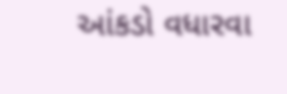આંકડો વધારવા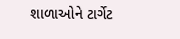શાળાઓને ટાર્ગેટ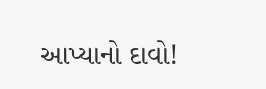આપ્યાનો દાવો!